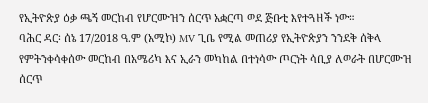የኢትዮጵያ ዕቃ ጫኝ መርከብ የሆርሙዝን ሰርጥ አቋርጣ ወደ ጅቡቲ እየተጓዘች ነው።
ባሕር ዳር፡ ሰኔ 17/2018 ዓ.ም (አሚኮ) MV ጊቤ የሚል መጠሪያ የኢትዮጵያን ንንደቅ ሰቅላ የምትንቀሳቀሰው መርከብ በአሜሪካ እና ኢራን መካከል በተነሳው ጦርነት ሳቢያ ለወራት በሆርሙዝ ሰርጥ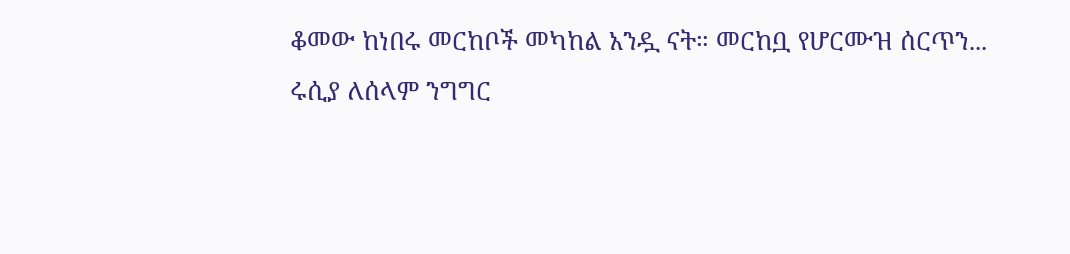ቆመው ከነበሩ መርከቦች መካከል አንዷ ናት። መርከቧ የሆርሙዝ ሰርጥን...
ሩሲያ ለሰላም ንግግር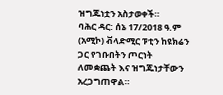ዝግጁነቷን አስታወቀች።
ባሕር ዳር: ሰኔ 17/2018 ዓ.ም (አሚኮ) ቭላድሚር ፑቲን ከዩክሬን ጋር የገቡበትን ጦርነት ለመቋጨት እና ዝግጁነታቸውን አረጋግጠዋል።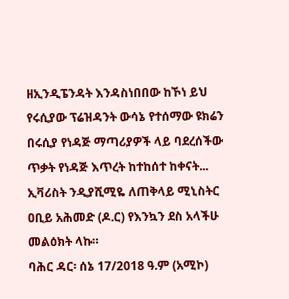ዘኢንዲፔንዳት እንዳስነበበው ከኾነ ይህ የሩሲያው ፕሬዝዳንት ውሳኔ የተሰማው ዩክሬን በሩሲያ የነዳጅ ማጣሪያዎች ላይ ባደረሰችው ጥቃት የነዳጅ እጥረት ከተከሰተ ከቀናት...
ኢቫሪስት ንዲያሺሚዬ ለጠቅላይ ሚኒስትር ዐቢይ አሕመድ (ዶ.ር) የእንኳን ደስ አላችሁ መልዕክት ላኩ።
ባሕር ዳር፡ ሰኔ 17/2018 ዓ.ም (አሚኮ)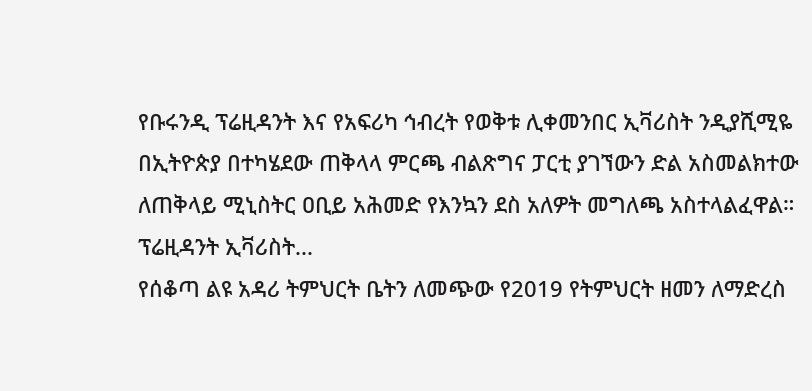የቡሩንዲ ፕሬዚዳንት እና የአፍሪካ ኅብረት የወቅቱ ሊቀመንበር ኢቫሪስት ንዲያሺሚዬ በኢትዮጵያ በተካሄደው ጠቅላላ ምርጫ ብልጽግና ፓርቲ ያገኘውን ድል አስመልክተው ለጠቅላይ ሚኒስትር ዐቢይ አሕመድ የእንኳን ደስ አለዎት መግለጫ አስተላልፈዋል።
ፕሬዚዳንት ኢቫሪስት...
የሰቆጣ ልዩ አዳሪ ትምህርት ቤትን ለመጭው የ2019 የትምህርት ዘመን ለማድረስ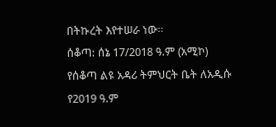በትኩረት እየተሠራ ነው።
ሰቆጣ: ሰኔ 17/2018 ዓ.ም (አሚኮ) የሰቆጣ ልዩ አዳሪ ትምህርት ቤት ለአዲሱ የ2019 ዓ.ም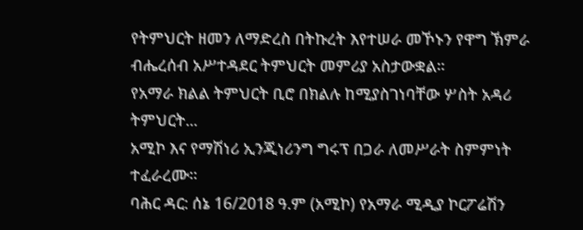የትምህርት ዘመን ለማድረስ በትኩረት እየተሠራ መኾኑን የዋግ ኽምራ ብሔረሰብ አሥተዳደር ትምህርት መምሪያ አስታውቋል።
የአማራ ክልል ትምህርት ቢሮ በክልሉ ከሚያስገነባቸው ሦስት አዳሪ ትምህርት...
አሚኮ እና የማሽነሪ ኢንጂነሪንግ ግሩፕ በጋራ ለመሥራት ስምምነት ተፈራረሙ።
ባሕር ዳር: ሰኔ 16/2018 ዓ.ም (አሚኮ) የአማራ ሚዲያ ኮርፖሬሽን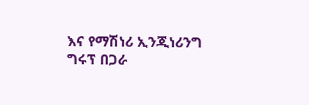እና የማሽነሪ ኢንጂነሪንግ ግሩፕ በጋራ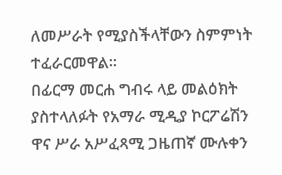ለመሥራት የሚያስችላቸውን ስምምነት ተፈራርመዋል።
በፊርማ መርሐ ግብሩ ላይ መልዕክት ያስተላለፉት የአማራ ሚዲያ ኮርፖሬሽን ዋና ሥራ አሥፈጻሚ ጋዜጠኛ ሙሉቀን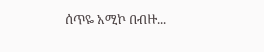ሰጥዬ አሚኮ በብዙ...